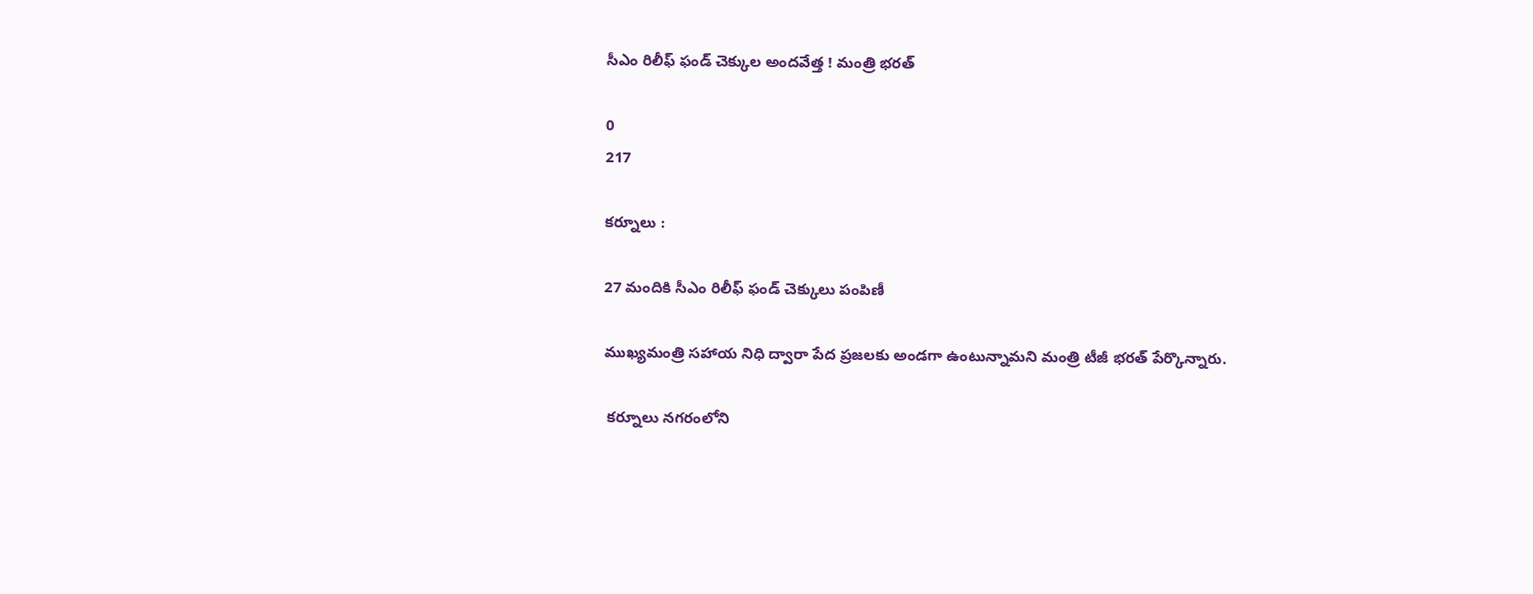సీఎం రిలీఫ్ ఫండ్ చెక్కుల అందవేత్త ! మంత్రి భరత్

0
217

కర్నూలు :

27 మందికి సీఎం రిలీఫ్ ఫండ్ చెక్కులు పంపిణీ

ముఖ్యమంత్రి స‌హాయ నిధి ద్వారా పేద ప్ర‌జ‌ల‌కు అండ‌గా ఉంటున్నామని మంత్రి టీజీ భరత్ పేర్కొన్నారు.

 క‌ర్నూలు న‌గ‌రంలోని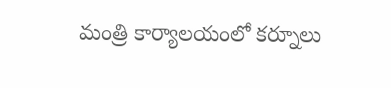మంత్రి కార్యాల‌యంలో క‌ర్నూలు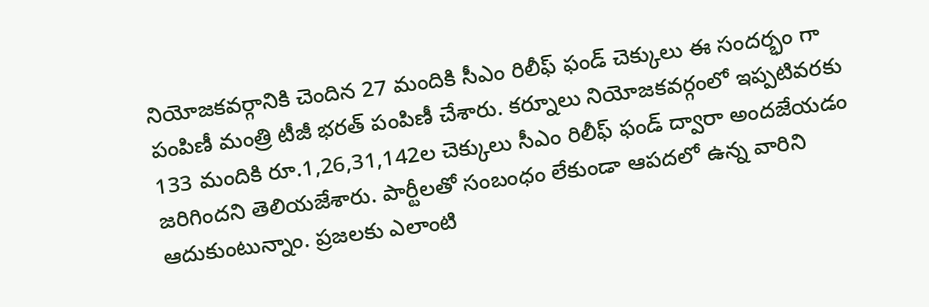నియోజ‌క‌వ‌ర్గానికి చెందిన 27 మందికి సీఎం రిలీఫ్ ఫండ్ చెక్కులు ఈ సందర్భం గా పంపిణీ మంత్రి టీజీ భరత్ పంపిణీ చేశారు. క‌ర్నూలు నియోజ‌క‌వ‌ర్గంలో ఇప్ప‌టివ‌ర‌కు 133 మందికి రూ.1,26,31,142ల చెక్కులు సీఎం రిలీఫ్ ఫండ్ ద్వారా అందజేయడం జరిగిందని తెలియజేశారు. పార్టీల‌తో సంబంధం లేకుండా ఆప‌ద‌లో ఉన్న వారిని ఆదుకుంటున్నాం. ప్రజలకు ఎలాంటి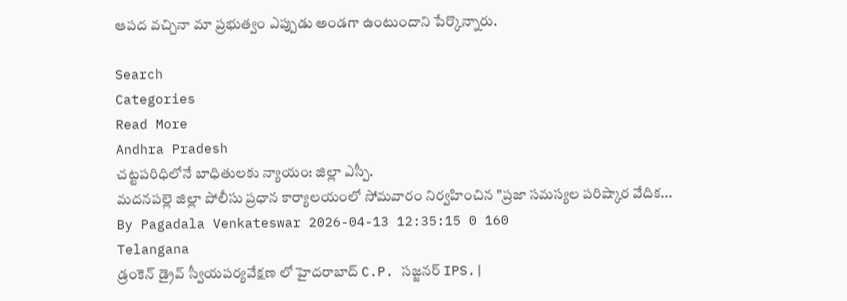ఆపద వచ్చినా మా ప్రభుత్వం ఎప్పుడు అండగా ఉంటుందాని పేర్కొన్నారు.

Search
Categories
Read More
Andhra Pradesh
చట్టపరిధిలోనే బాధితులకు న్యాయం: జిల్లా ఎస్పీ.
మదనపల్లె జిల్లా పోలీసు ప్రధాన కార్యాలయంలో సోమవారం నిర్వహించిన "ప్రజా సమస్యల పరిష్కార వేదిక...
By Pagadala Venkateswar 2026-04-13 12:35:15 0 160
Telangana
డ్రంకెన్ డ్రైవ్ స్వీయపర్యవేక్షణ లో హైదరాబాద్ C.P. సజ్జనర్ IPS.|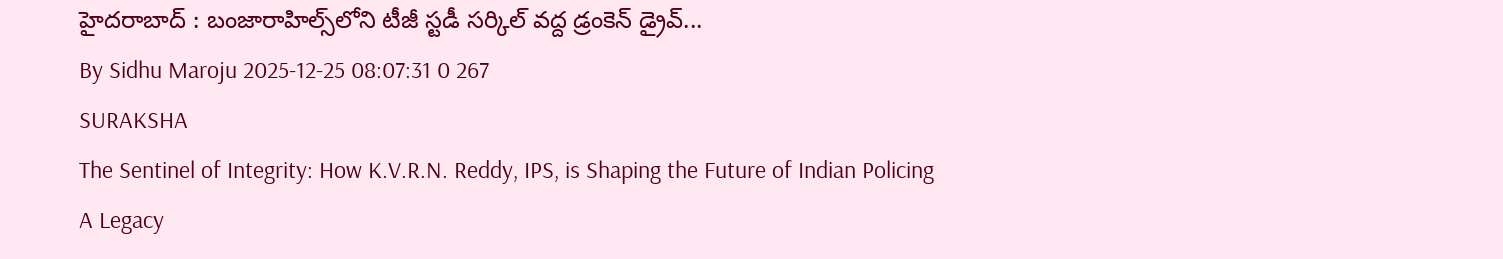హైదరాబాద్ : బంజారాహిల్స్‌లోని టీజీ స్టడీ సర్కిల్‌ వద్ద డ్రంకెన్‌ డ్రైవ్‌...
By Sidhu Maroju 2025-12-25 08:07:31 0 267
SURAKSHA
The Sentinel of Integrity: How K.V.R.N. Reddy, IPS, is Shaping the Future of Indian Policing
A Legacy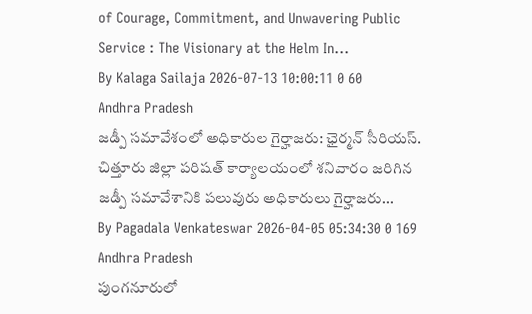of Courage, Commitment, and Unwavering Public Service : The Visionary at the Helm In...
By Kalaga Sailaja 2026-07-13 10:00:11 0 60
Andhra Pradesh
జడ్పీ సమావేశంలో అధికారుల గైర్హాజరు: ఛైర్మన్ సీరియస్.
చిత్తూరు జిల్లా పరిషత్ కార్యాలయంలో శనివారం జరిగిన జడ్పీ సమావేశానికి పలువురు అధికారులు గైర్హాజరు...
By Pagadala Venkateswar 2026-04-05 05:34:30 0 169
Andhra Pradesh
పుంగనూరులో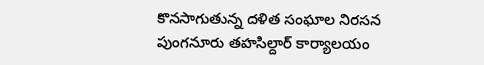కొనసాగుతున్న దళిత సంఘాల నిరసన
పుంగనూరు తహసిల్దార్ కార్యాలయం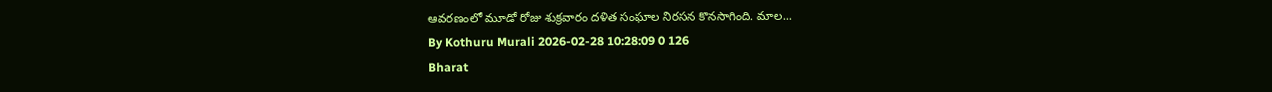ఆవరణంలో మూడో రోజు శుక్రవారం దళిత సంఘాల నిరసన కొనసాగింది. మాల...
By Kothuru Murali 2026-02-28 10:28:09 0 126
Bharat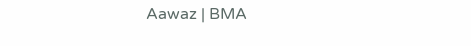Aawaz | BMA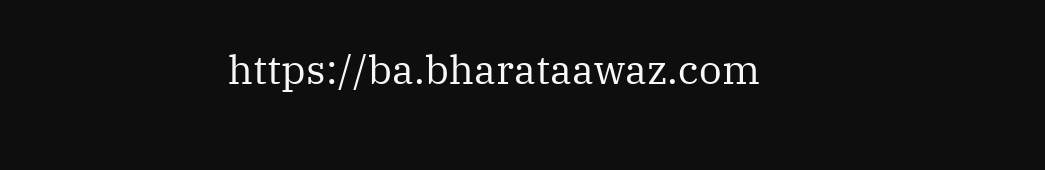https://ba.bharataawaz.com